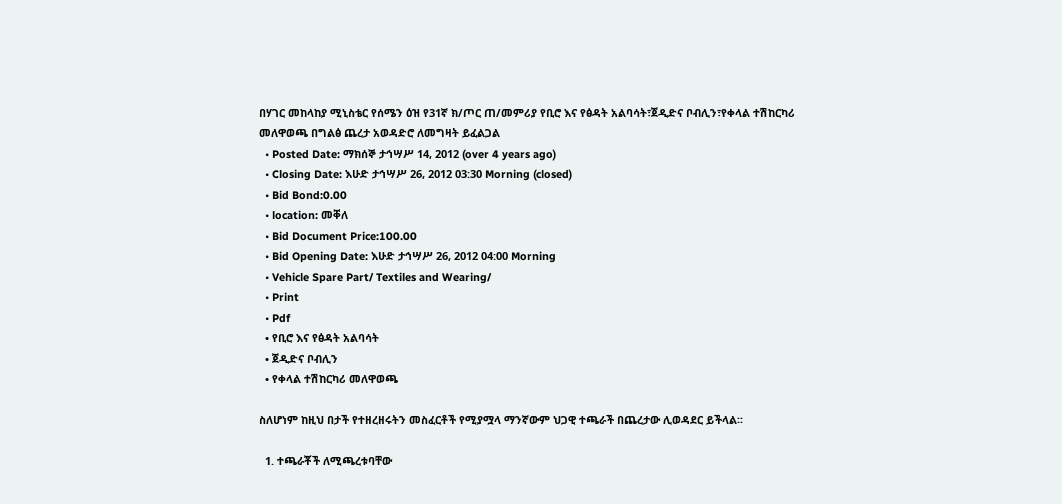በሃገር መከላከያ ሚኒስቴር የሰሜን ዕዝ የ31ኛ ክ/ጦር ጠ/መምሪያ የቢሮ እና የፅዳት አልባሳት፣ጀዲድና ቦብሊን፣የቀላል ተሽከርካሪ መለዋወጫ በግልፅ ጨረታ አወዳድሮ ለመግዛት ይፈልጋል
  • Posted Date: ማክሰኞ ታኅሣሥ 14, 2012 (over 4 years ago)
  • Closing Date: እሁድ ታኅሣሥ 26, 2012 03:30 Morning (closed)
  • Bid Bond:0.00
  • location: መቐለ
  • Bid Document Price:100.00
  • Bid Opening Date: እሁድ ታኅሣሥ 26, 2012 04:00 Morning
  • Vehicle Spare Part/ Textiles and Wearing/
  • Print
  • Pdf
  • የቢሮ እና የፅዳት አልባሳት
  • ጀዲድና ቦብሊን
  • የቀላል ተሽከርካሪ መለዋወጫ

ስለሆነም ከዚህ በታች የተዘረዘሩትን መስፈርቶች የሚያሟላ ማንኛውም ህጋዊ ተጫራች በጨረታው ሊወዳደር ይችላል፡፡

  1. ተጫራቾች ለሚጫረቱባቸው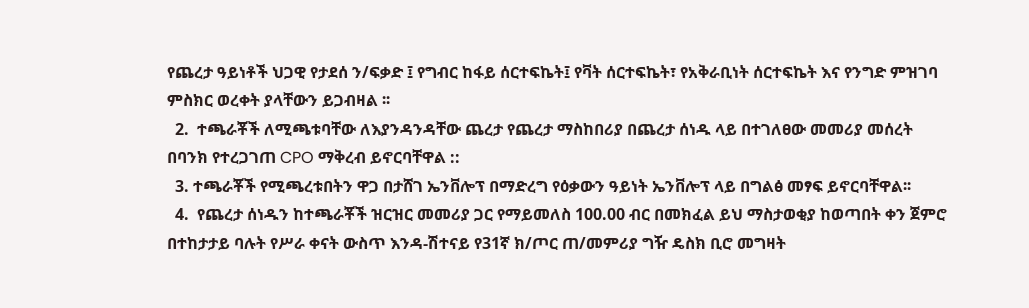የጨረታ ዓይነቶች ህጋዊ የታደሰ ን/ፍቃድ ፤ የግብር ከፋይ ሰርተፍኬት፤ የቫት ሰርተፍኬት፣ የአቅራቢነት ሰርተፍኬት እና የንግድ ምዝገባ ምስክር ወረቀት ያላቸውን ይጋብዛል ፡፡
  2.  ተጫራቾች ለሚጫቱባቸው ለእያንዳንዳቸው ጨረታ የጨረታ ማስከበሪያ በጨረታ ሰነዱ ላይ በተገለፀው መመሪያ መሰረት በባንክ የተረጋገጠ CPO ማቅረብ ይኖርባቸዋል ::
  3. ተጫራቾች የሚጫረቱበትን ዋጋ በታሸገ ኤንቨሎፕ በማድረግ የዕቃውን ዓይነት ኤንቨሎፕ ላይ በግልፅ መፃፍ ይኖርባቸዋል፡፡
  4.  የጨረታ ሰነዱን ከተጫራቾች ዝርዝር መመሪያ ጋር የማይመለስ 100.00 ብር በመክፈል ይህ ማስታወቂያ ከወጣበት ቀን ጀምሮ በተከታታይ ባሉት የሥራ ቀናት ውስጥ እንዳ-ሽተናይ የ31ኛ ክ/ጦር ጠ/መምሪያ ግዥ ዴስክ ቢሮ መግዛት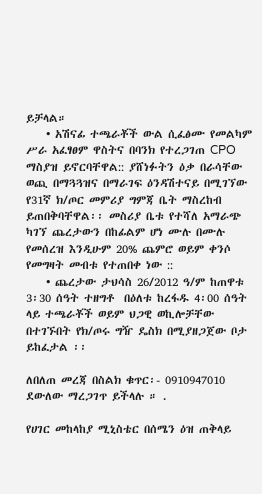ይቻላል።
    • አሽናፊ ተጫራቾች ውል ሲፈፅሙ የመልካም ሥራ አፈፃፀም ዋስትና በባንክ የተረጋገጠ CPO ማስያዝ ይኖርባቸዋል:: ያሸነፉትን ዕቃ በራሳቸው ወጪ በማጓጓዝና በማራገፍ ዕንዳሽተናይ በሚገኘው የ31ኛ ክ/ጦር መምሪያ ግምጃ ቤት ማስረከብ ይጠበቅባቸዋል፡፡ መስሪያ ቤቱ የተሻለ አማራጭ ካገኘ ጨረታውን በከፊልም ሆነ ሙሉ በሙሉ የመሰረዝ እንዲሁም 20% ጨምሮ ወይም ቀንሶ የመግዛት መብቱ የተጠበቀ ነው ::
    • ጨረታው ታህሳስ 26/2012 ዓ/ም ከጠዋቱ 3፡30 ሰዓት ተዘግቶ  በዕለቱ ከረፋዱ 4፡00 ሰዓት ላይ ተጫራቾች ወይም ህጋዊ ወኪሎቻቸው በተገኙበት የክ/ጦሩ ግዥ ዴስክ በሚያዘጋጀው ቦታ ይከፈታል ፡፡

ለበለጠ መረጃ በስልክ ቁጥር፡- 0910947010 ደውለው ማረጋገጥ ይችላሉ ። .

የሀገር መከላከያ ሚኒስቴር በሰሜን ዕዝ ጠቅላይ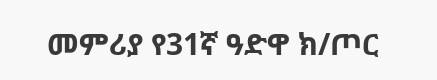መምሪያ የ31ኛ ዓድዋ ክ/ጦር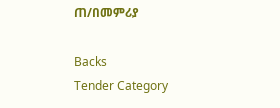ጠ/በመምሪያ

Backs
Tender Category